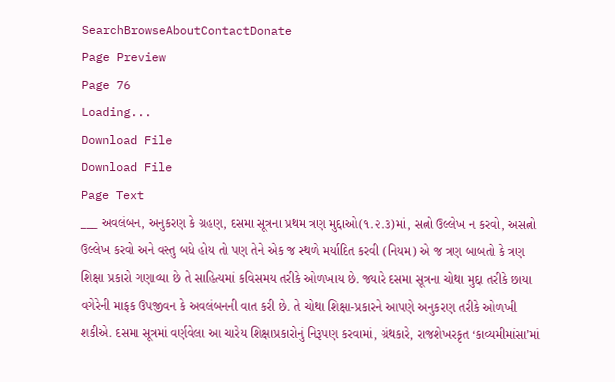SearchBrowseAboutContactDonate
Page Preview
Page 76
Loading...
Download File
Download File
Page Text
___ અવલંબન, અનુકરણ કે ગ્રહણ, દસમા સૂત્રના પ્રથમ ત્રણ મુદ્દાઓ(૧.૨.૩)માં, સત્નો ઉલ્લેખ ન કરવો, અસત્નો ઉલ્લેખ કરવો અને વસ્તુ બધે હોય તો પણ તેને એક જ સ્થળે મર્યાદિત કરવી (નિયમ) એ જ ત્રણ બાબતો કે ત્રણ શિક્ષા પ્રકારો ગણાવ્યા છે તે સાહિત્યમાં કવિસમય તરીકે ઓળખાય છે. જ્યારે દસમા સૂત્રના ચોથા મુદ્દા તરીકે છાયા વગેરેની માફક ઉપજીવન કે અવલંબનની વાત કરી છે. તે ચોથા શિક્ષા-પ્રકારને આપણે અનુકરણ તરીકે ઓળખી શકીએ. દસમા સૂત્રમાં વર્ણવેલા આ ચારેય શિક્ષાપ્રકારોનું નિરૂપણ કરવામાં, ગ્રંથકારે, રાજશેખરકૃત ‘કાવ્યમીમાંસા’માં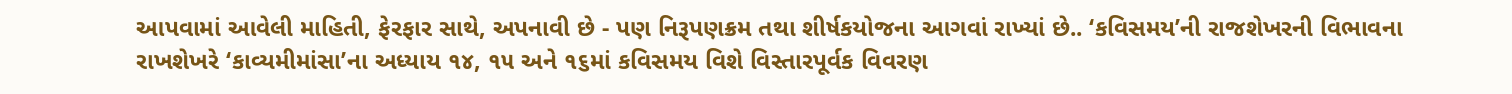આપવામાં આવેલી માહિતી, ફેરફાર સાથે, અપનાવી છે - પણ નિરૂપણક્રમ તથા શીર્ષકયોજના આગવાં રાખ્યાં છે.. ‘કવિસમય’ની રાજશેખરની વિભાવના રાખશેખરે ‘કાવ્યમીમાંસા’ના અધ્યાય ૧૪, ૧૫ અને ૧૬માં કવિસમય વિશે વિસ્તારપૂર્વક વિવરણ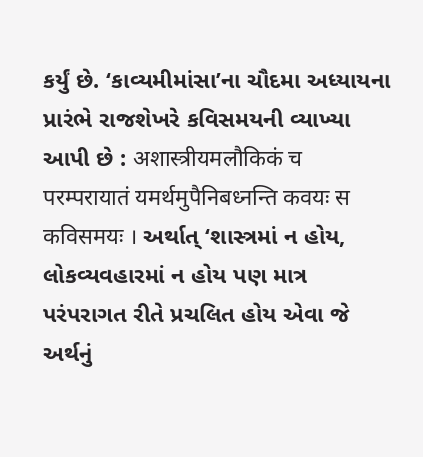કર્યું છે. ‘કાવ્યમીમાંસા’ના ચૌદમા અધ્યાયના પ્રારંભે રાજશેખરે કવિસમયની વ્યાખ્યા આપી છે : अशास्त्रीयमलौकिकं च परम्परायातं यमर्थमुपैनिबध्नन्ति कवयः स कविसमयः । અર્થાત્ ‘શાસ્ત્રમાં ન હોય, લોકવ્યવહારમાં ન હોય પણ માત્ર પરંપરાગત રીતે પ્રચલિત હોય એવા જે અર્થનું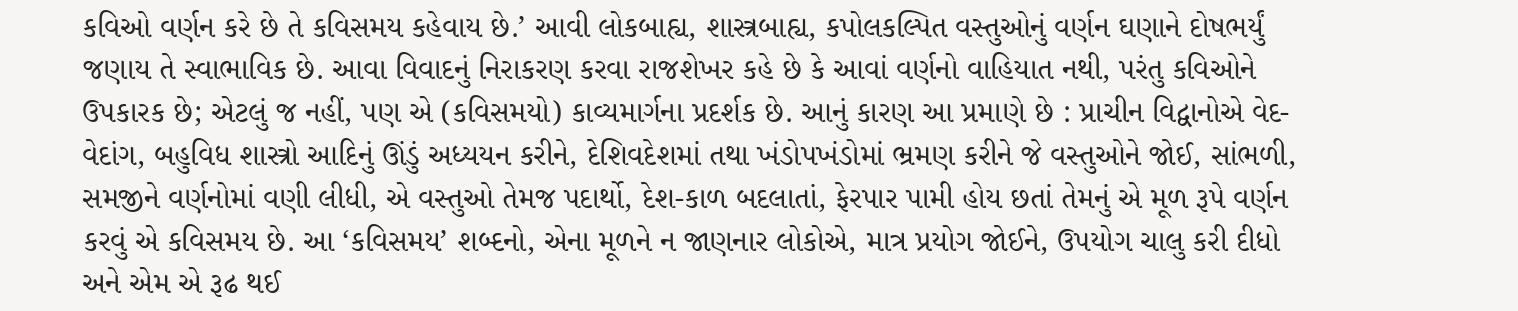કવિઓ વર્ણન કરે છે તે કવિસમય કહેવાય છે.’ આવી લોકબાહ્ય, શાસ્ત્રબાહ્ય, કપોલકલ્પિત વસ્તુઓનું વર્ણન ઘણાને દોષભર્યું જણાય તે સ્વાભાવિક છે. આવા વિવાદનું નિરાકરણ કરવા રાજશેખર કહે છે કે આવાં વર્ણનો વાહિયાત નથી, પરંતુ કવિઓને ઉપકારક છે; એટલું જ નહીં, પણ એ (કવિસમયો) કાવ્યમાર્ગના પ્રદર્શક છે. આનું કારણ આ પ્રમાણે છે : પ્રાચીન વિદ્વાનોએ વેદ-વેદાંગ, બહુવિધ શાસ્ત્રો આદિનું ઊંડું અધ્યયન કરીને, દેશિવદેશમાં તથા ખંડોપખંડોમાં ભ્રમણ કરીને જે વસ્તુઓને જોઈ, સાંભળી, સમજીને વર્ણનોમાં વણી લીધી, એ વસ્તુઓ તેમજ પદાર્થો, દેશ-કાળ બદલાતાં, ફેરપાર પામી હોય છતાં તેમનું એ મૂળ રૂપે વર્ણન કરવું એ કવિસમય છે. આ ‘કવિસમય’ શબ્દનો, એના મૂળને ન જાણનાર લોકોએ, માત્ર પ્રયોગ જોઈને, ઉપયોગ ચાલુ કરી દીધો અને એમ એ રૂઢ થઈ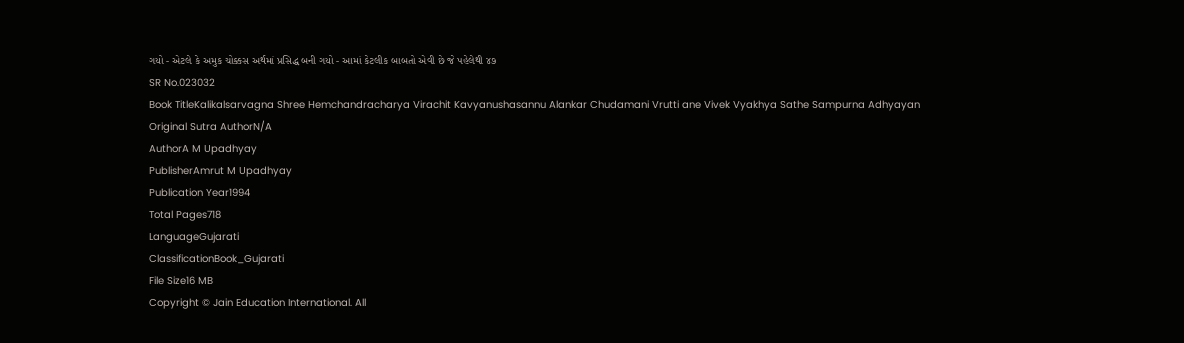ગયો - એટલે કે અમુક ચોક્કસ અર્થમાં પ્રસિદ્ધ બની ગયો - આમાં કેટલીક બાબતો એવી છે જે પહેલેથી ૪૭
SR No.023032
Book TitleKalikalsarvagna Shree Hemchandracharya Virachit Kavyanushasannu Alankar Chudamani Vrutti ane Vivek Vyakhya Sathe Sampurna Adhyayan
Original Sutra AuthorN/A
AuthorA M Upadhyay
PublisherAmrut M Upadhyay
Publication Year1994
Total Pages718
LanguageGujarati
ClassificationBook_Gujarati
File Size16 MB
Copyright © Jain Education International. All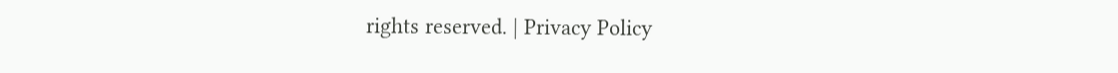rights reserved. | Privacy Policy